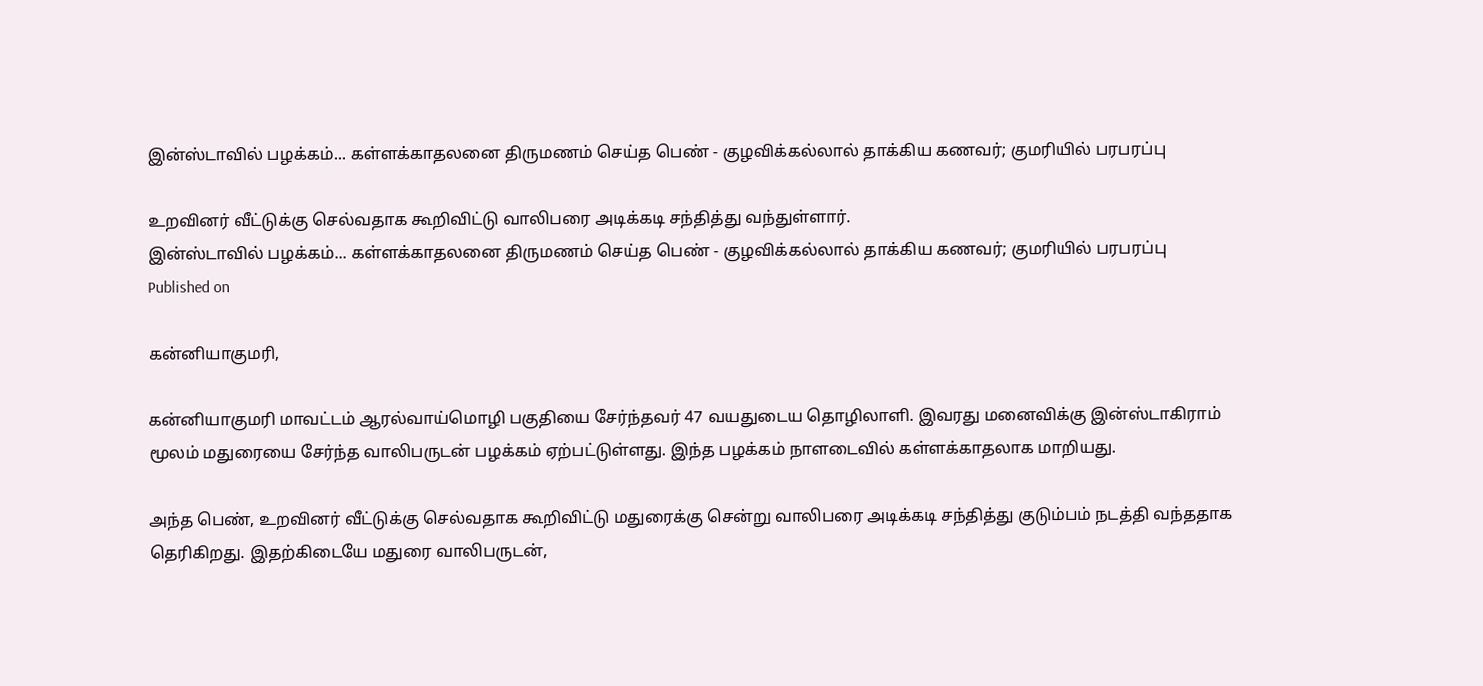இன்ஸ்டாவில் பழக்கம்... கள்ளக்காதலனை திருமணம் செய்த பெண் - குழவிக்கல்லால் தாக்கிய கணவர்; குமரியில் பரபரப்பு

உறவினர் வீட்டுக்கு செல்வதாக கூறிவிட்டு வாலிபரை அடிக்கடி சந்தித்து வந்துள்ளார்.
இன்ஸ்டாவில் பழக்கம்... கள்ளக்காதலனை திருமணம் செய்த பெண் - குழவிக்கல்லால் தாக்கிய கணவர்; குமரியில் பரபரப்பு
Published on

கன்னியாகுமரி,

கன்னியாகுமரி மாவட்டம் ஆரல்வாய்மொழி பகுதியை சேர்ந்தவர் 47 வயதுடைய தொழிலாளி. இவரது மனைவிக்கு இன்ஸ்டாகிராம் மூலம் மதுரையை சேர்ந்த வாலிபருடன் பழக்கம் ஏற்பட்டுள்ளது. இந்த பழக்கம் நாளடைவில் கள்ளக்காதலாக மாறியது.

அந்த பெண், உறவினர் வீட்டுக்கு செல்வதாக கூறிவிட்டு மதுரைக்கு சென்று வாலிபரை அடிக்கடி சந்தித்து குடும்பம் நடத்தி வந்ததாக தெரிகிறது. இதற்கிடையே மதுரை வாலிபருடன்,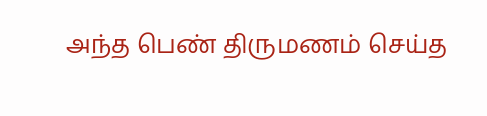அந்த பெண் திருமணம் செய்த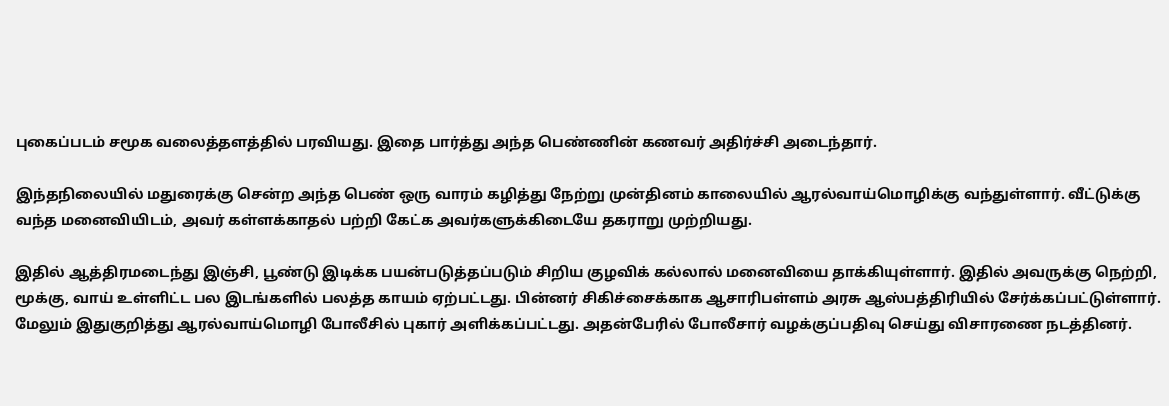புகைப்படம் சமூக வலைத்தளத்தில் பரவியது. இதை பார்த்து அந்த பெண்ணின் கணவர் அதிர்ச்சி அடைந்தார்.

இந்தநிலையில் மதுரைக்கு சென்ற அந்த பெண் ஒரு வாரம் கழித்து நேற்று முன்தினம் காலையில் ஆரல்வாய்மொழிக்கு வந்துள்ளார். வீட்டுக்கு வந்த மனைவியிடம், அவர் கள்ளக்காதல் பற்றி கேட்க அவர்களுக்கிடையே தகராறு முற்றியது.

இதில் ஆத்திரமடைந்து இஞ்சி, பூண்டு இடிக்க பயன்படுத்தப்படும் சிறிய குழவிக் கல்லால் மனைவியை தாக்கியுள்ளார். இதில் அவருக்கு நெற்றி, மூக்கு, வாய் உள்ளிட்ட பல இடங்களில் பலத்த காயம் ஏற்பட்டது. பின்னர் சிகிச்சைக்காக ஆசாரிபள்ளம் அரசு ஆஸ்பத்திரியில் சேர்க்கப்பட்டுள்ளார். மேலும் இதுகுறித்து ஆரல்வாய்மொழி போலீசில் புகார் அளிக்கப்பட்டது. அதன்பேரில் போலீசார் வழக்குப்பதிவு செய்து விசாரணை நடத்தினர்.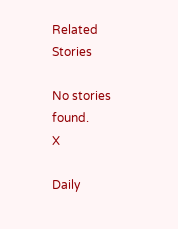Related Stories

No stories found.
X

Daily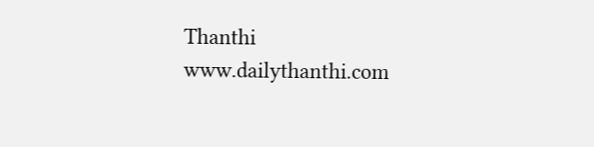Thanthi
www.dailythanthi.com